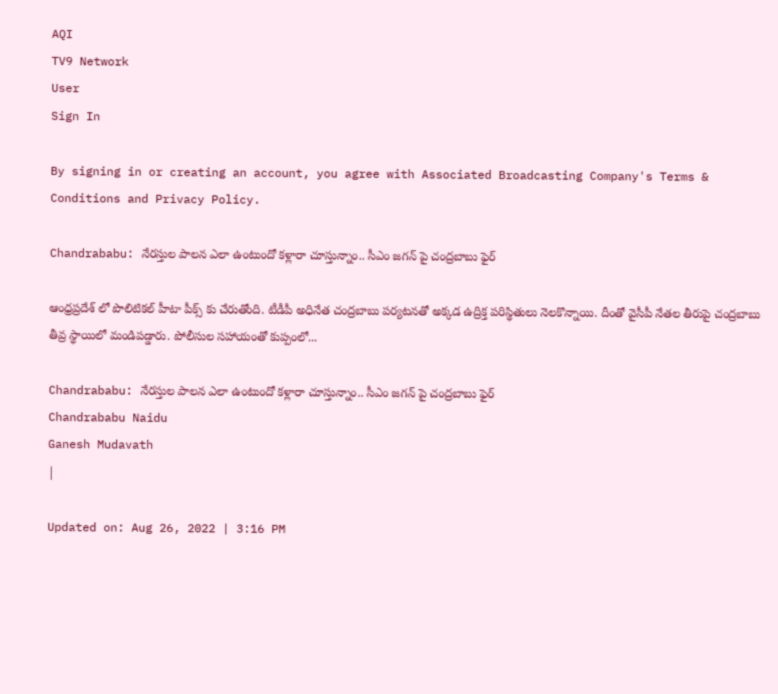AQI
TV9 Network
User
Sign In

By signing in or creating an account, you agree with Associated Broadcasting Company's Terms & Conditions and Privacy Policy.

Chandrababu: నేరస్తుల పాలన ఎలా ఉంటుందో కళ్లారా చూస్తున్నాం.. సీఎం జగన్ పై చంద్రబాబు ఫైర్

ఆంధ్రప్రదేశ్ లో పొలిటికల్ హీటా పీక్స్ కు చేరుతోంది. టీడీపీ అధినేత చంద్రబాబు పర్యటనతో అక్కడ ఉద్రిక్త పరిస్థితులు నెలకొన్నాయి. దీంతో వైసీపీ నేతల తీరుపై చంద్రబాబు తీవ్ర స్థాయిలో మండిపడ్డారు. పోలీసుల సహాయంతో కుప్పంలో...

Chandrababu: నేరస్తుల పాలన ఎలా ఉంటుందో కళ్లారా చూస్తున్నాం.. సీఎం జగన్ పై చంద్రబాబు ఫైర్
Chandrababu Naidu
Ganesh Mudavath
|

Updated on: Aug 26, 2022 | 3:16 PM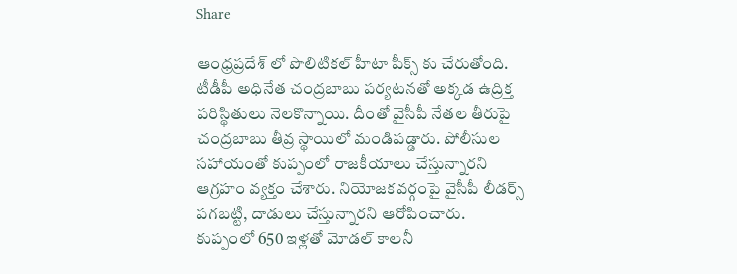Share

ఆంధ్రప్రదేశ్ లో పొలిటికల్ హీటా పీక్స్ కు చేరుతోంది. టీడీపీ అధినేత చంద్రబాబు పర్యటనతో అక్కడ ఉద్రిక్త పరిస్థితులు నెలకొన్నాయి. దీంతో వైసీపీ నేతల తీరుపై చంద్రబాబు తీవ్ర స్థాయిలో మండిపడ్డారు. పోలీసుల సహాయంతో కుప్పంలో రాజకీయాలు చేస్తున్నారని ఆగ్రహం వ్యక్తం చేశారు. నియోజకవర్గంపై వైసీపీ లీడర్స్ పగబట్టి, దాడులు చేస్తున్నారని ఆరోపించారు. కుప్పంలో 650 ఇళ్లతో మోడల్‌ కాలనీ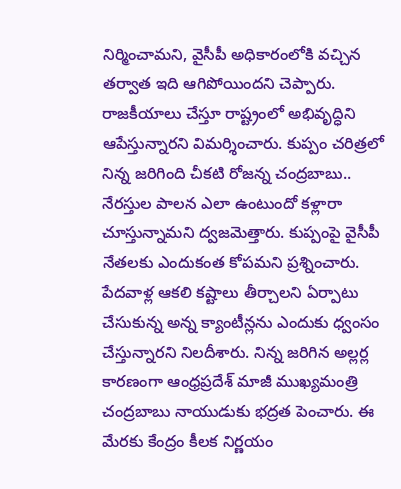నిర్మించామని, వైసీపీ అధికారంలోకి వచ్చిన తర్వాత ఇది ఆగిపోయిందని చెప్పారు. రాజకీయాలు చేస్తూ రాష్ట్రంలో అభివృద్ధిని ఆపేస్తున్నారని విమర్శించారు. కుప్పం చరిత్రలో నిన్న జరిగింది చీకటి రోజన్న చంద్రబాబు.. నేరస్తుల పాలన ఎలా ఉంటుందో కళ్లారా చూస్తున్నామని ద్వజమెత్తారు. కుప్పంపై వైసీపీ నేతలకు ఎందుకంత కోపమని ప్రశ్నించారు. పేదవాళ్ల ఆకలి కష్టాలు తీర్చాలని ఏర్పాటు చేసుకున్న అన్న క్యాంటీన్లను ఎందుకు ధ్వంసం చేస్తున్నారని నిలదీశారు. నిన్న జరిగిన అల్లర్ల కారణంగా ఆంధ్రప్రదేశ్ మాజీ ముఖ్యమంత్రి చంద్రబాబు నాయుడుకు భద్రత పెంచారు. ఈ మేరకు కేంద్రం కీలక నిర్ణయం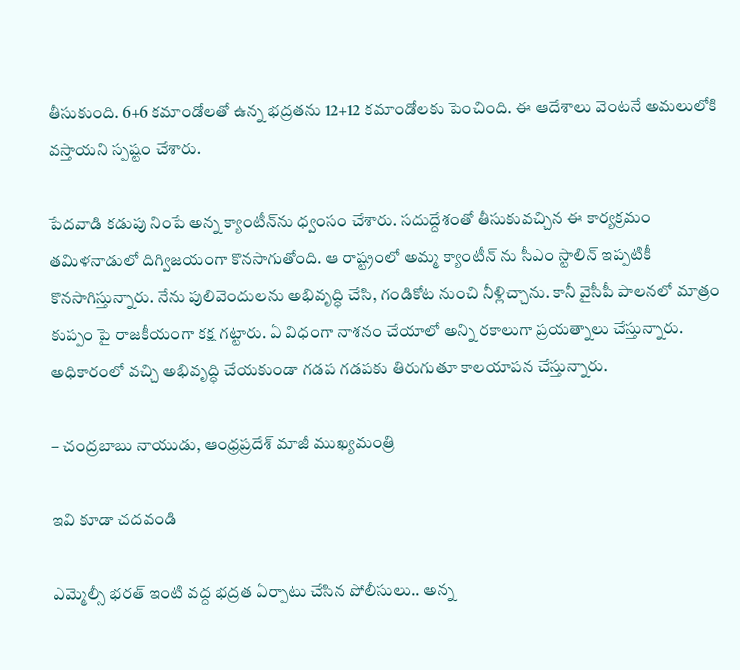తీసుకుంది. 6+6 కమాండోలతో ఉన్న భద్రతను 12+12 కమాండోలకు పెంచింది. ఈ ఆదేశాలు వెంటనే అమలులోకి వస్తాయని స్పష్టం చేశారు.

పేదవాడి కడుపు నింపే అన్న క్యాంటీన్‌ను ధ్వంసం చేశారు. సదుద్దేశంతో తీసుకువచ్చిన ఈ కార్యక్రమం తమిళనాడులో దిగ్విజయంగా కొనసాగుతోంది. ఆ రాష్ట్రంలో అమ్మ క్యాంటీన్‌ ను సీఎం స్టాలిన్‌ ఇప్పటికీ కొనసాగిస్తున్నారు. నేను పులివెందులను అభివృద్ధి చేసి, గండికోట నుంచి నీళ్లిచ్చాను. కానీ వైసీపీ పాలనలో మాత్రం కుప్పం పై రాజకీయంగా కక్ష గట్టారు. ఏ విధంగా నాశనం చేయాలో అన్ని రకాలుగా ప్రయత్నాలు చేస్తున్నారు. అధికారంలో వచ్చి అభివృద్ధి చేయకుండా గడప గడపకు తిరుగుతూ కాలయాపన చేస్తున్నారు.

– చంద్రబాబు నాయుడు, ఆంధ్రప్రదేశ్ మాజీ ముఖ్యమంత్రి

ఇవి కూడా చదవండి

ఎమ్మెల్సీ భరత్‌ ఇంటి వద్ద భద్రత ఏర్పాటు చేసిన పోలీసులు.. అన్న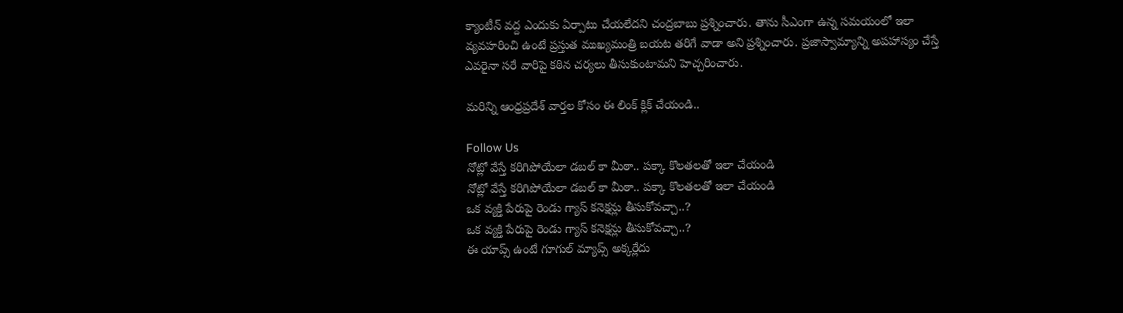క్యాంటీన్‌ వద్ద ఎందుకు ఏర్పాటు చేయలేదని చంద్రబాబు ప్రశ్నించారు. తాను సీఎంగా ఉన్న సమయంలో ఇలా వ్యవహరించి ఉంటే ప్రస్తుత ముఖ్యమంత్రి బయట తరిగే వాడా అని ప్రశ్నించారు. ప్రజాస్వామ్యాన్ని అపహాస్యం చేస్తే ఎవరైనా సరే వారిపై కఠిన చర్యలు తీసుకుంటామని హెచ్చరించారు.

మరిన్ని ఆంధ్రప్రదేశ్ వార్తల కోసం ఈ లింక్ క్లిక్ చేయండి..

Follow Us
నోట్లో వేస్తే కరిగిపోయేలా డబల్ కా మీఠా.. పక్కా కొలతలతో ఇలా చేయండి
నోట్లో వేస్తే కరిగిపోయేలా డబల్ కా మీఠా.. పక్కా కొలతలతో ఇలా చేయండి
ఒక వ్యక్తి పేరుపై రెండు గ్యాస్ కనెక్షన్లు తీసుకోవచ్చా..?
ఒక వ్యక్తి పేరుపై రెండు గ్యాస్ కనెక్షన్లు తీసుకోవచ్చా..?
ఈ యాప్స్‌ ఉంటే గూగుల్ మ్యాప్స్ అక్కర్లేదు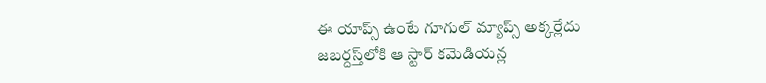ఈ యాప్స్‌ ఉంటే గూగుల్ మ్యాప్స్ అక్కర్లేదు
జబర్దస్త్‌లోకి ఆ స్టార్ కమెడియన్ల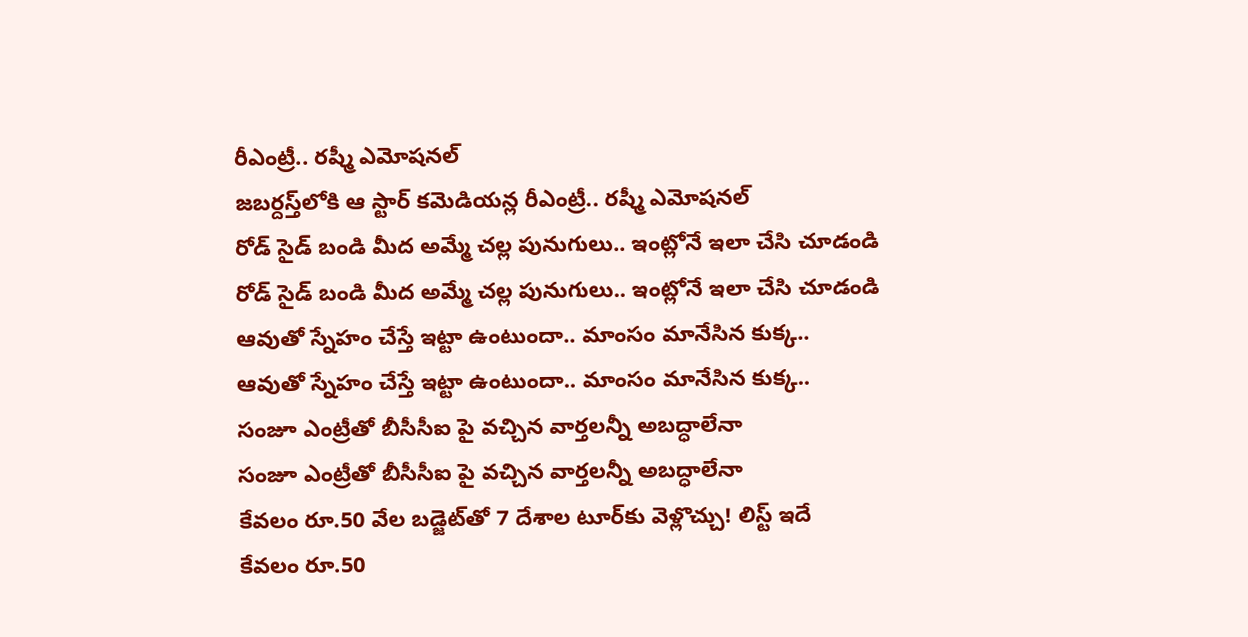రీఎంట్రీ.. రష్మీ ఎమోషనల్
జబర్దస్త్‌లోకి ఆ స్టార్ కమెడియన్ల రీఎంట్రీ.. రష్మీ ఎమోషనల్
రోడ్ సైడ్ బండి మీద అమ్మే చల్ల పునుగులు.. ఇంట్లోనే ఇలా చేసి చూడండి
రోడ్ సైడ్ బండి మీద అమ్మే చల్ల పునుగులు.. ఇంట్లోనే ఇలా చేసి చూడండి
ఆవుతో స్నేహం చేస్తే ఇట్టా ఉంటుందా.. మాంసం మానేసిన కుక్క..
ఆవుతో స్నేహం చేస్తే ఇట్టా ఉంటుందా.. మాంసం మానేసిన కుక్క..
సంజూ ఎంట్రీతో బీసీసీఐ పై వచ్చిన వార్తలన్నీ అబద్ధాలేనా
సంజూ ఎంట్రీతో బీసీసీఐ పై వచ్చిన వార్తలన్నీ అబద్ధాలేనా
కేవలం రూ.50 వేల బడ్జెట్‌తో 7 దేశాల టూర్‌కు వెళ్లొచ్చు! లిస్ట్ ఇదే
కేవలం రూ.50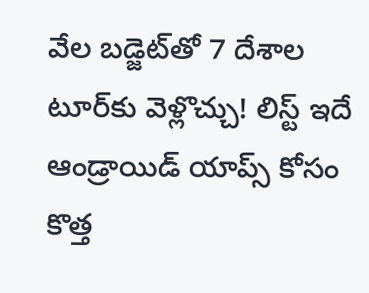వేల బడ్జెట్‌తో 7 దేశాల టూర్‌కు వెళ్లొచ్చు! లిస్ట్ ఇదే
ఆండ్రాయిడ్ యాప్స్‌ కోసం కొత్త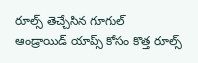రూల్స్‌ తెచ్చేసిన గూగుల్‌
ఆండ్రాయిడ్ యాప్స్‌ కోసం కొత్త రూల్స్‌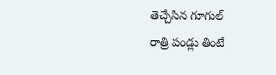తెచ్చేసిన గూగుల్‌
రాత్రి పండ్లు తింటే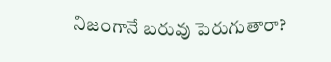నిజంగానే బరువు పెరుగుతారా?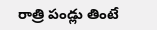రాత్రి పండ్లు తింటే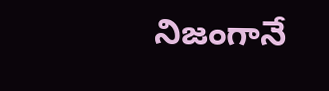నిజంగానే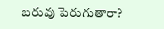బరువు పెరుగుతారా?